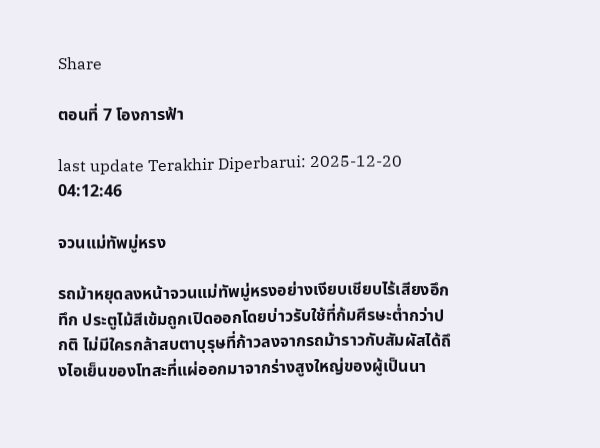Share

ตอนที่ 7 โองการฟ้า

last update Terakhir Diperbarui: 2025-12-20 04:12:46

จวนแม่ทัพมู่หรง

รถม้าหยุดลงหน้าจวนแม่ทัพมู่หรงอย่างเงียบเชียบไร้เสียงอึกทึก ประตูไม้สีเข้มถูกเปิดออกโดยบ่าวรับใช้ที่ก้มศีรษะต่ำกว่าปกติ ไม่มีใครกล้าสบตาบุรุษที่ก้าวลงจากรถม้าราวกับสัมผัสได้ถึงไอเย็นของโทสะที่แผ่ออกมาจากร่างสูงใหญ่ของผู้เป็นนา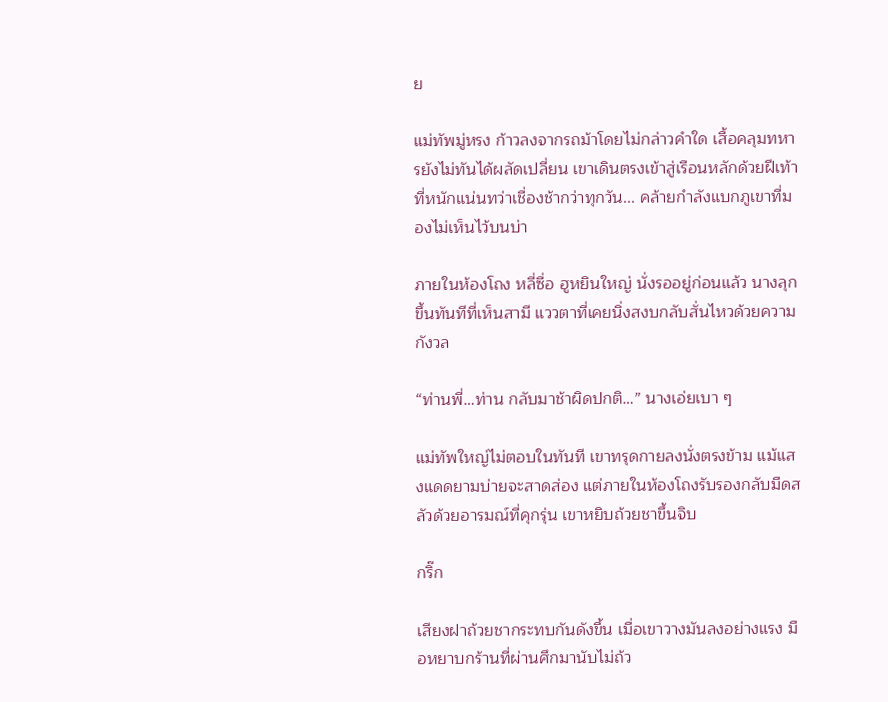ย

แม่ทัพมู่หรง ก้าวลงจากรถม้าโดยไม่กล่าวคำใด เสื้อคลุมทหารยังไม่ทันได้ผลัดเปลี่ยน เขาเดินตรงเข้าสู่เรือนหลักด้วยฝีเท้าที่หนักแน่นทว่าเชื่องช้ากว่าทุกวัน... คล้ายกำลังแบกภูเขาที่มองไม่เห็นไว้บนบ่า

ภายในห้องโถง หลี่ซื่อ ฮูหยินใหญ่ นั่งรออยู่ก่อนแล้ว นางลุกขึ้นทันทีที่เห็นสามี แววตาที่เคยนิ่งสงบกลับสั่นไหวด้วยความกังวล

“ท่านพี่…ท่าน กลับมาช้าผิดปกติ…” นางเอ่ยเบา ๆ

แม่ทัพใหญ่ไม่ตอบในทันที เขาทรุดกายลงนั่งตรงข้าม แม้แสงแดดยามบ่ายจะสาดส่อง แต่ภายในห้องโถงรับรองกลับมืดสลัวด้วยอารมณ์ที่คุกรุ่น เขาหยิบถ้วยชาขึ้นจิบ

กริ๊ก

เสียงฝาถ้วยชากระทบกันดังขึ้น เมื่อเขาวางมันลงอย่างแรง มือหยาบกร้านที่ผ่านศึกมานับไม่ถ้ว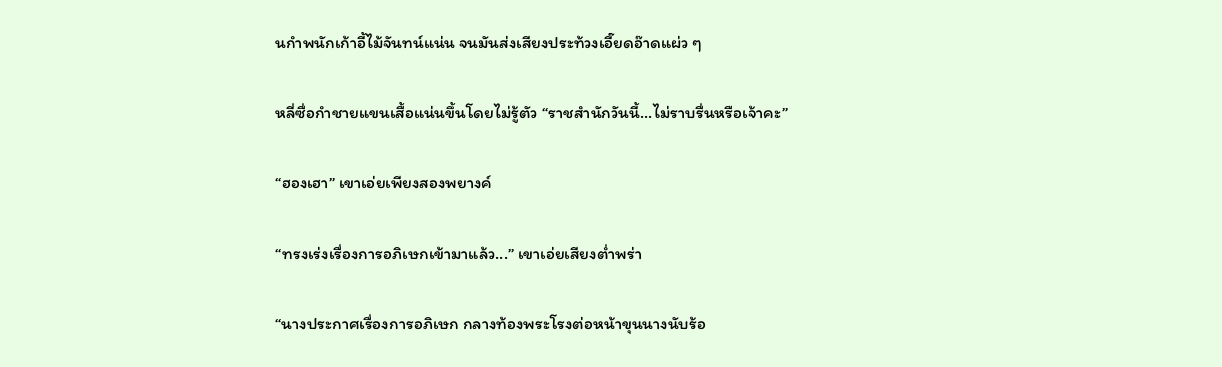นกำพนักเก้าอี้ไม้จันทน์แน่น จนมันส่งเสียงประท้วงเอี๊ยดอ๊าดแผ่ว ๆ

หลี่ซื่อกำชายแขนเสื้อแน่นขึ้นโดยไม่รู้ตัว “ราชสำนักวันนี้…ไม่ราบรื่นหรือเจ้าคะ”

“ฮองเฮา” เขาเอ่ยเพียงสองพยางค์

“ทรงเร่งเรื่องการอภิเษกเข้ามาแล้ว...” เขาเอ่ยเสียงต่ำพร่า

“นางประกาศเรื่องการอภิเษก กลางท้องพระโรงต่อหน้าขุนนางนับร้อ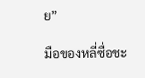ย”

มือของหลี่ซื่อชะ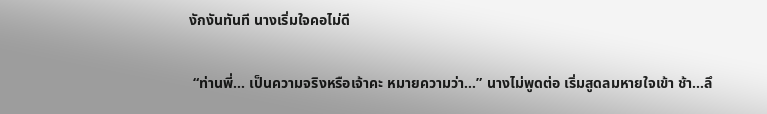งักงันทันที นางเริ่มใจคอไม่ดี

 “ท่านพี่... เป็นความจริงหรือเจ้าคะ หมายความว่า…” นางไม่พูดต่อ เริ่มสูดลมหายใจเข้า ช้า…ลึ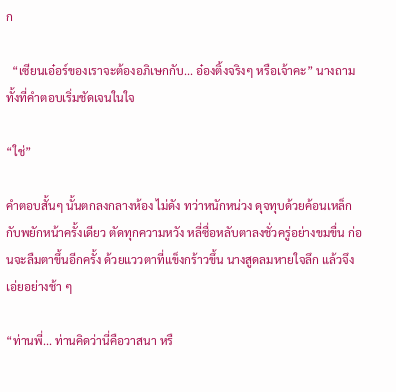ก

  “เซียนเอ๋อร์ของเราจะต้องอภิเษกกับ... อ๋องติ้งจริงๆ หรือเจ้าคะ” นางถาม ทั้งที่คำตอบเริ่มชัดเจนในใจ

“ใช่”

คำตอบสั้นๆ นั้นตกลงกลางห้อง ไม่ดัง ทว่าหนักหน่วง ดุจทุบด้วยค้อนเหล็ก กับพยักหน้าครั้งเดียว ตัดทุกความหวัง หลี่ซื่อหลับตาลงชั่วครู่อย่างขมขื่น ก่อนจะลืมตาขึ้นอีกครั้ง ด้วยแววตาที่แข็งกร้าวขึ้น นางสูดลมหายใจลึก แล้วจึงเอ่ยอย่างช้า ๆ

“ท่านพี่... ท่านคิดว่านี่คือวาสนา หรื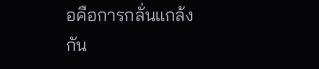อคือการกลั่นแกล้งกัน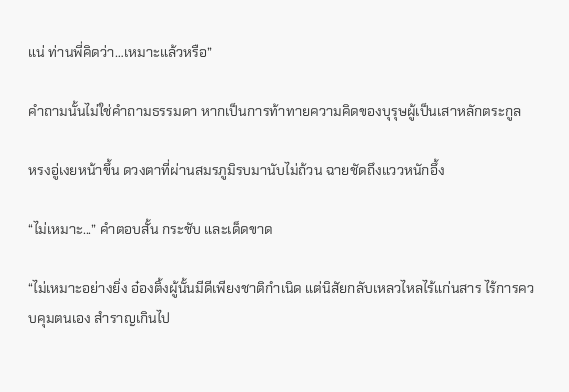แน่ ท่านพี่คิดว่า…เหมาะแล้วหรือ”

คำถามนั้นไม่ใช่คำถามธรรมดา หากเป็นการท้าทายความคิดของบุรุษผู้เป็นเสาหลักตระกูล

หรงอู่เงยหน้าขึ้น ดวงตาที่ผ่านสมรภูมิรบมานับไม่ถ้วน ฉายชัดถึงแววหนักอึ้ง

“ไม่เหมาะ...” คำตอบสั้น กระชับ และเด็ดขาด

“ไม่เหมาะอย่างยิ่ง อ๋องติ้งผู้นั้นมีดีเพียงชาติกำเนิด แต่นิสัยกลับเหลวไหลไร้แก่นสาร ไร้การควบคุมตนเอง สำราญเกินไป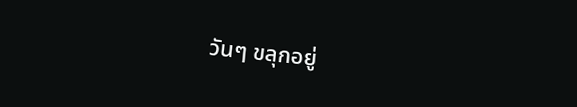วันๆ ขลุกอยู่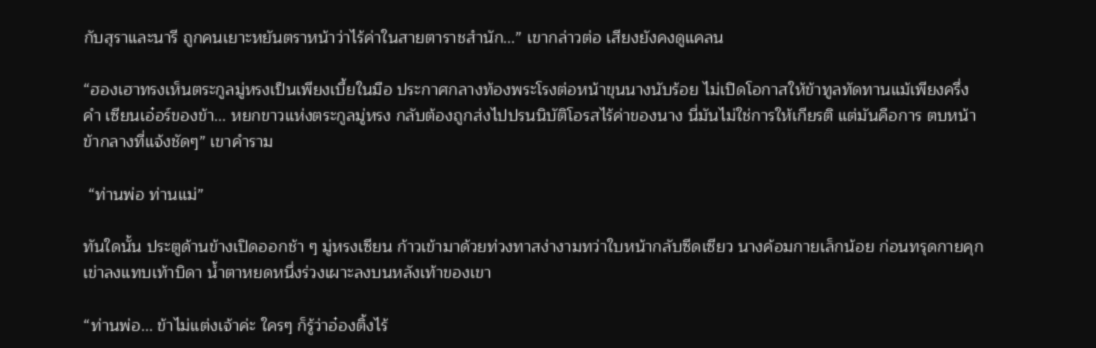กับสุราและนารี ถูกคนเยาะหยันตราหน้าว่าไร้ค่าในสายตาราชสำนัก...” เขากล่าวต่อ เสียงยังคงดูแคลน

“ฮองเฮาทรงเห็นตระกูลมู่หรงเป็นเพียงเบี้ยในมือ ประกาศกลางท้องพระโรงต่อหน้าขุนนางนับร้อย ไม่เปิดโอกาสให้ข้าทูลทัดทานแม้เพียงครึ่งคำ เซียนเอ๋อร์ของข้า... หยกขาวแห่งตระกูลมู่หรง กลับต้องถูกส่งไปปรนนิบัติโอรสไร้ค่าของนาง นี่มันไม่ใช่การให้เกียรติ แต่มันคือการ ตบหน้า ข้ากลางที่แจ้งชัดๆ” เขาคำราม

 “ท่านพ่อ ท่านแม่”

ทันใดนั้น ประตูด้านข้างเปิดออกช้า ๆ มู่หรงเซียน ก้าวเข้ามาด้วยท่วงทาสง่างามทว่าใบหน้ากลับซีดเซียว นางค้อมกายเล็กน้อย ก่อนทรุดกายคุกเข่าลงแทบเท้าบิดา น้ำตาหยดหนึ่งร่วงเผาะลงบนหลังเท้าของเขา

“ท่านพ่อ... ข้าไม่แต่งเจ้าค่ะ ใครๆ ก็รู้ว่าอ๋องติ้งไร้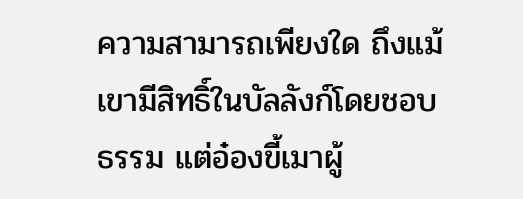ความสามารถเพียงใด ถึงแม้เขามีสิทธิ์ในบัลลังก์โดยชอบธรรม แต่อ๋องขี้เมาผู้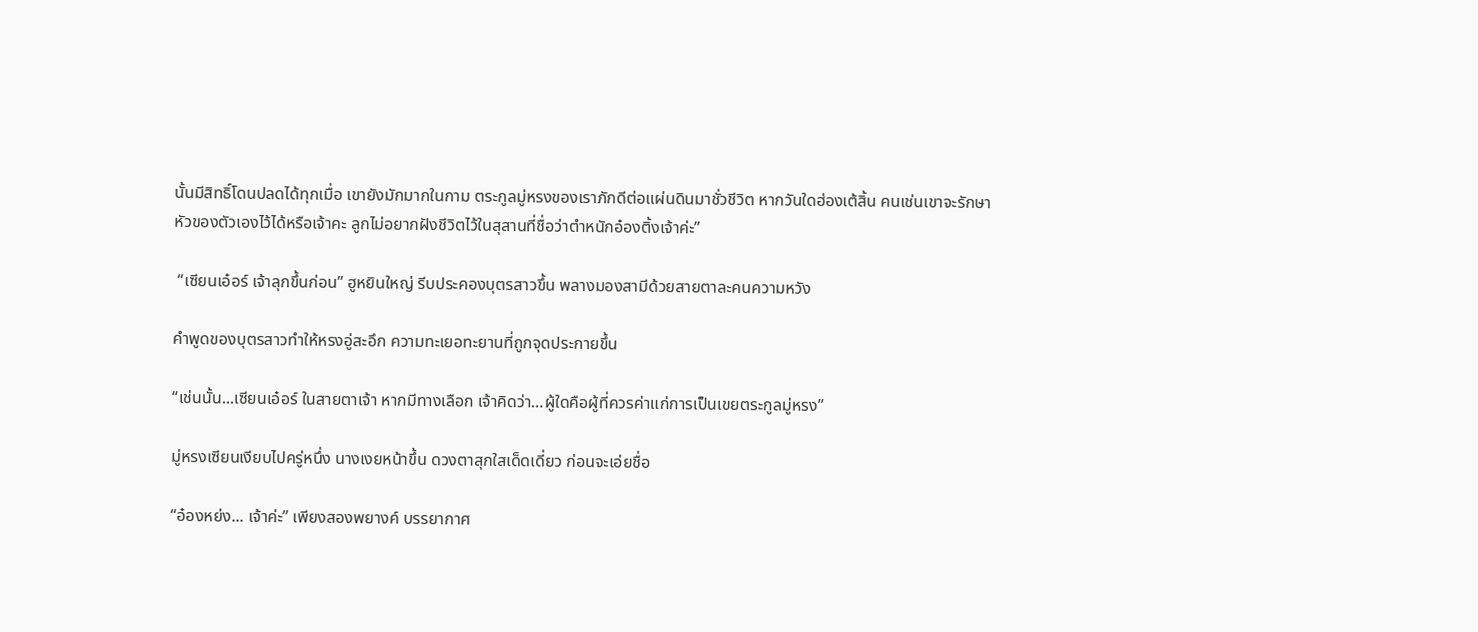นั้นมีสิทธิ์โดนปลดได้ทุกเมื่อ เขายังมักมากในกาม ตระกูลมู่หรงของเราภักดีต่อแผ่นดินมาชั่วชีวิต หากวันใดฮ่องเต้สิ้น คนเช่นเขาจะรักษาหัวของตัวเองไว้ได้หรือเจ้าคะ ลูกไม่อยากฝังชีวิตไว้ในสุสานที่ชื่อว่าตำหนักอ๋องติ้งเจ้าค่ะ”

 “เซียนเอ๋อร์ เจ้าลุกขึ้นก่อน” ฮูหยินใหญ่ รีบประคองบุตรสาวขึ้น พลางมองสามีด้วยสายตาละคนความหวัง

คำพูดของบุตรสาวทำให้หรงอู่สะอึก ความทะเยอทะยานที่ถูกจุดประกายขึ้น

“เช่นนั้น...เซียนเอ๋อร์ ในสายตาเจ้า หากมีทางเลือก เจ้าคิดว่า…ผู้ใดคือผู้ที่ควรค่าแก่การเป็นเขยตระกูลมู่หรง”

มู่หรงเซียนเงียบไปครู่หนึ่ง นางเงยหน้าขึ้น ดวงตาสุกใสเด็ดเดี่ยว ก่อนจะเอ่ยชื่อ

“อ๋องหย่ง... เจ้าค่ะ” เพียงสองพยางค์ บรรยากาศ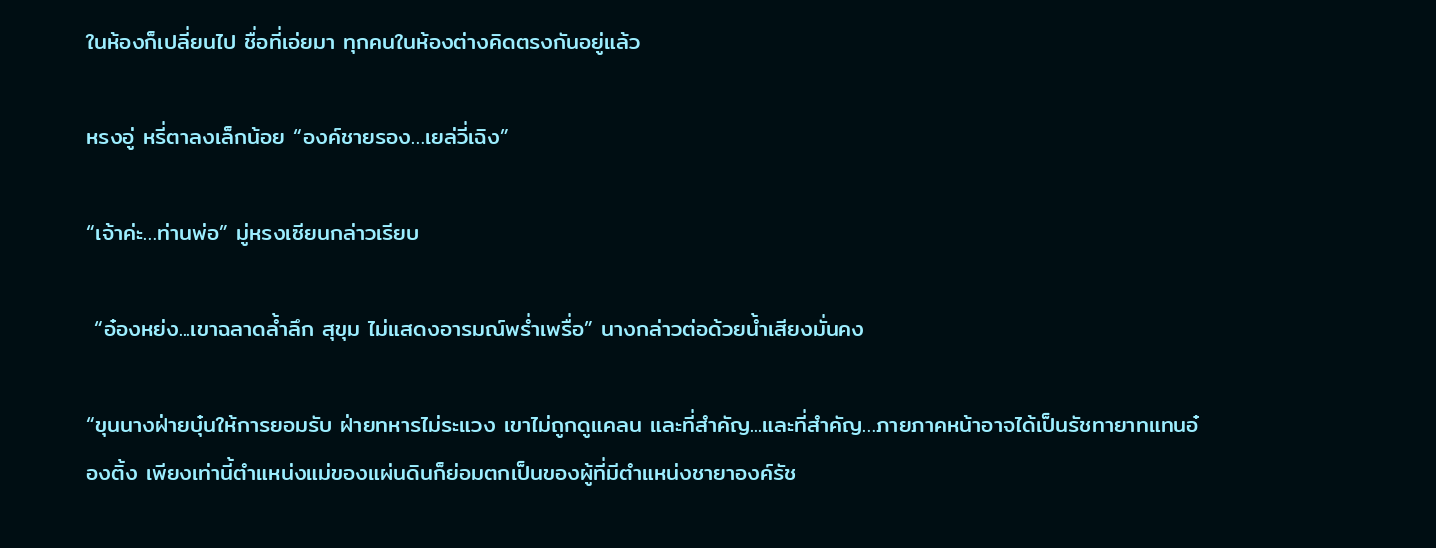ในห้องก็เปลี่ยนไป ชื่อที่เอ่ยมา ทุกคนในห้องต่างคิดตรงกันอยู่แล้ว

หรงอู่ หรี่ตาลงเล็กน้อย “องค์ชายรอง…เยล่วี่เฉิง”

“เจ้าค่ะ…ท่านพ่อ” มู่หรงเซียนกล่าวเรียบ

 “อ๋องหย่ง...เขาฉลาดล้ำลึก สุขุม ไม่แสดงอารมณ์พร่ำเพรื่อ” นางกล่าวต่อด้วยน้ำเสียงมั่นคง

“ขุนนางฝ่ายบุ๋นให้การยอมรับ ฝ่ายทหารไม่ระแวง เขาไม่ถูกดูแคลน และที่สำคัญ...และที่สำคัญ…ภายภาคหน้าอาจได้เป็นรัชทายาทแทนอ๋องติ้ง เพียงเท่านี้ตำแหน่งแม่ของแผ่นดินก็ย่อมตกเป็นของผู้ที่มีตำแหน่งชายาองค์รัช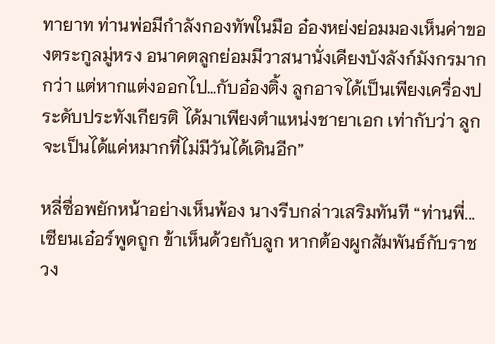ทายาท ท่านพ่อมีกำลังกองทัพในมือ อ๋องหย่งย่อมมองเห็นค่าของตระกูลมู่หรง อนาคตลูกย่อมมีวาสนานั่งเคียงบังลังก์มังกรมากกว่า แต่หากแต่งออกไป…กับอ๋องติ้ง ลูกอาจได้เป็นเพียงเครื่องประดับประทังเกียรติ ได้มาเพียงตำแหน่งชายาเอก เท่ากับว่า ลูกจะเป็นได้แค่หมากที่ไม่มีวันได้เดินอีก”

หลี่ซื่อพยักหน้าอย่างเห็นพ้อง นางรีบกล่าวเสริมทันที “ท่านพี่... เซียนเอ๋อร์พูดถูก ข้าเห็นด้วยกับลูก หากต้องผูกสัมพันธ์กับราชวง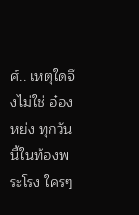ศ์.. เหตุใดจึงไม่ใช่ อ๋องหย่ง ทุกวันนี้ในท้องพระโรง ใครๆ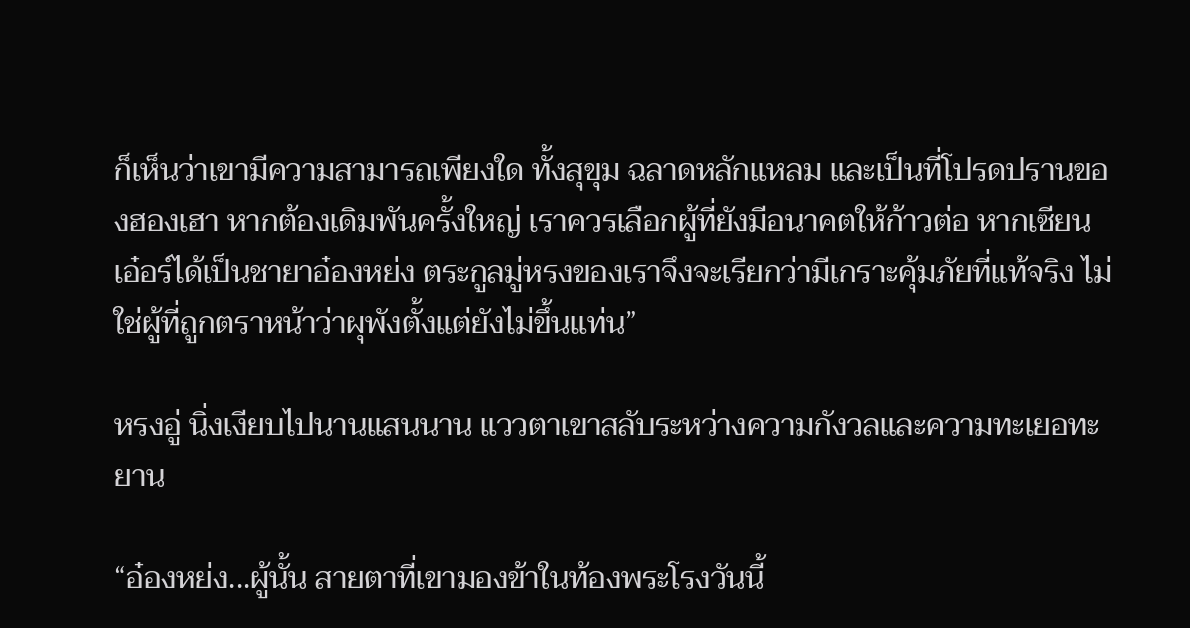ก็เห็นว่าเขามีความสามารถเพียงใด ทั้งสุขุม ฉลาดหลักแหลม และเป็นที่โปรดปรานของฮองเฮา หากต้องเดิมพันครั้งใหญ่ เราควรเลือกผู้ที่ยังมีอนาคตให้ก้าวต่อ หากเซียนเอ๋อร์ได้เป็นชายาอ๋องหย่ง ตระกูลมู่หรงของเราจึงจะเรียกว่ามีเกราะคุ้มภัยที่แท้จริง ไม่ใช่ผู้ที่ถูกตราหน้าว่าผุพังตั้งแต่ยังไม่ขึ้นแท่น”

หรงอู่ นิ่งเงียบไปนานแสนนาน แววตาเขาสลับระหว่างความกังวลและความทะเยอทะยาน

“อ๋องหย่ง...ผู้นั้น สายตาที่เขามองข้าในท้องพระโรงวันนี้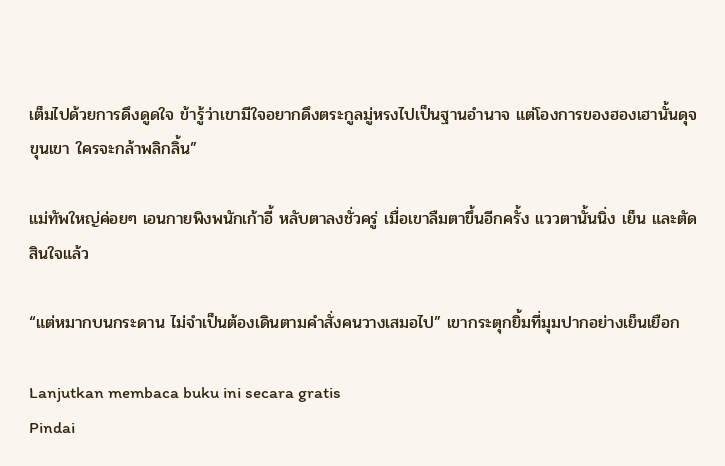เต็มไปด้วยการดึงดูดใจ ข้ารู้ว่าเขามีใจอยากดึงตระกูลมู่หรงไปเป็นฐานอำนาจ แต่โองการของฮองเฮานั้นดุจขุนเขา ใครจะกล้าพลิกลิ้น”

แม่ทัพใหญ่ค่อยๆ เอนกายพิงพนักเก้าอี้ หลับตาลงชั่วครู่ เมื่อเขาลืมตาขึ้นอีกครั้ง แววตานั้นนิ่ง เย็น และตัดสินใจแล้ว

“แต่หมากบนกระดาน ไม่จำเป็นต้องเดินตามคำสั่งคนวางเสมอไป” เขากระตุกยิ้มที่มุมปากอย่างเย็นเยือก

Lanjutkan membaca buku ini secara gratis
Pindai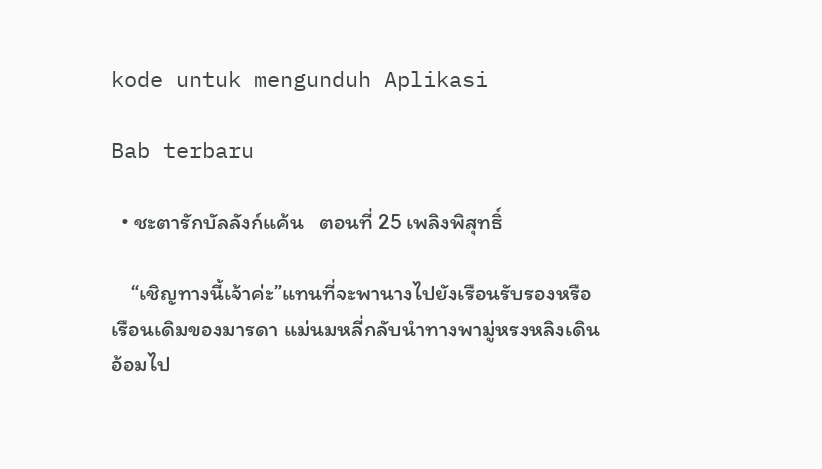kode untuk mengunduh Aplikasi

Bab terbaru

  • ชะตารักบัลลังก์แค้น   ตอนที่ 25 เพลิงพิสุทธิ์

    “เชิญทางนี้เจ้าค่ะ”แทนที่จะพานางไปยังเรือนรับรองหรือเรือนเดิมของมารดา แม่นมหลี่กลับนำทางพามู่หรงหลิงเดินอ้อมไป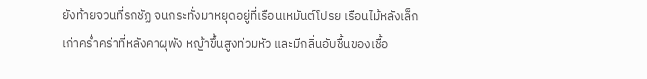ยังท้ายจวนที่รกชัฏ จนกระทั่งมาหยุดอยู่ที่เรือนเหมันต์โปรย เรือนไม้หลังเล็กเก่าคร่ำคร่าที่หลังคาผุพัง หญ้าขึ้นสูงท่วมหัว และมีกลิ่นอับชื้นของเชื้อ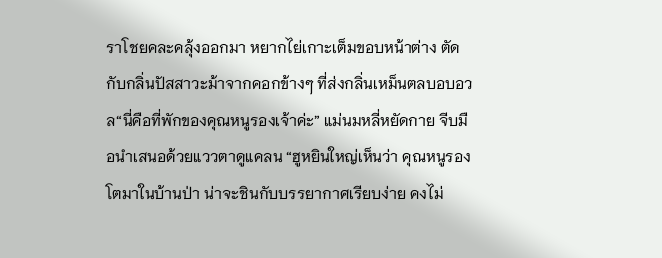ราโชยคละคลุ้งออกมา หยากไย่เกาะเต็มขอบหน้าต่าง ตัดกับกลิ่นปัสสาวะม้าจากคอกข้างๆ ที่ส่งกลิ่นเหม็นตลบอบอวล“นี่คือที่พักของคุณหนูรองเจ้าค่ะ” แม่นมหลี่หยัดกาย จีบมือนำเสนอด้วยแววตาดูแคลน “ฮูหยินใหญ่เห็นว่า คุณหนูรองโตมาในบ้านป่า น่าจะชินกับบรรยากาศเรียบง่าย คงไม่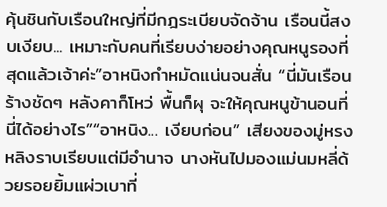คุ้นชินกับเรือนใหญ่ที่มีกฎระเบียบจัดจ้าน เรือนนี้สงบเงียบ... เหมาะกับคนที่เรียบง่ายอย่างคุณหนูรองที่สุดแล้วเจ้าค่ะ”อาหนิงกำหมัดแน่นจนสั่น “นี่มันเรือนร้างชัดๆ หลังคาก็โหว่ พื้นก็ผุ จะให้คุณหนูข้านอนที่นี่ได้อย่างไร”“อาหนิง... เงียบก่อน” เสียงของมู่หรงหลิงราบเรียบแต่มีอำนาจ นางหันไปมองแม่นมหลี่ด้วยรอยยิ้มแผ่วเบาที่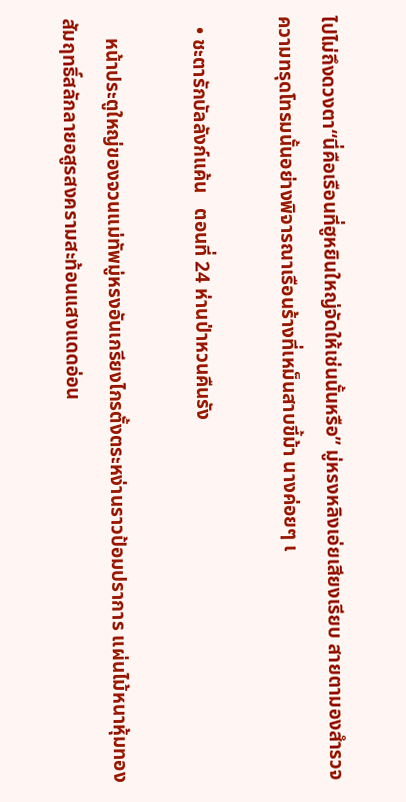ไปไม่ถึงดวงตา“นี่คือเรือนที่ฮูหยินใหญ่จัดให้เช่นนั้นหรือ” มู่หรงหลิงเอ่ยเสียงเรียบ สายตามองสำรวจความทรุดโทรมนั้นอย่างพิจารณาเรือนร้างที่เหม็นสาบขี้ม้า นางค่อยๆ เ

  • ชะตารักบัลลังก์แค้น   ตอนที่ 24 ห่านป่าหวนคืนรัง

    หน้าประตูใหญ่ของจวนแม่ทัพมู่หรงอันเกรียงไกรตั้งตระหง่านราวป้อมปราการ แผ่นไม้หนาหุ้มทองสัมฤทธิ์สลักลายอสูรสงครามสะท้อนแสงแดดอ่อน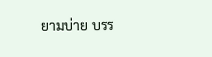ยามบ่าย บรร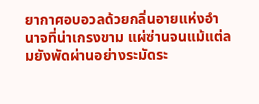ยากาศอบอวลด้วยกลิ่นอายแห่งอำนาจที่น่าเกรงขาม แผ่ซ่านจนแม้แต่ลมยังพัดผ่านอย่างระมัดระ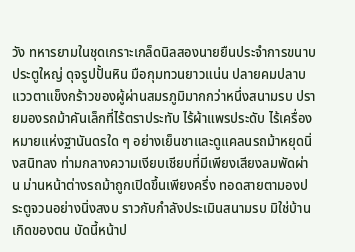วัง ทหารยามในชุดเกราะเกล็ดนิลสองนายยืนประจำการขนาบประตูใหญ่ ดุจรูปปั้นหิน มือกุมทวนยาวแน่น ปลายคมปลาบ แววตาแข็งกร้าวของผู้ผ่านสมรภูมิมากกว่าหนึ่งสนามรบ ปรายมองรถม้าคันเล็กที่ไร้ตราประทับ ไร้ผ้าแพรประดับ ไร้เครื่องหมายแห่งฐานันดรใด ๆ อย่างเย็นชาและดูแคลนรถม้าหยุดนิ่งสนิทลง ท่ามกลางความเงียบเชียบที่มีเพียงเสียงลมพัดผ่าน ม่านหน้าต่างรถม้าถูกเปิดขึ้นเพียงครึ่ง ทอดสายตามองประตูจวนอย่างนิ่งสงบ ราวกับกำลังประเมินสนามรบ มิใช่บ้านเกิดของตน บัดนี้หน้าป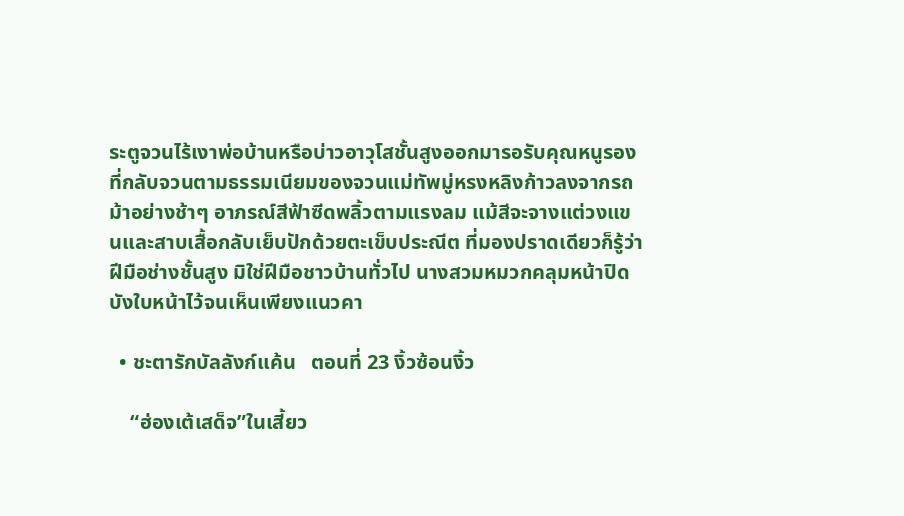ระตูจวนไร้เงาพ่อบ้านหรือบ่าวอาวุโสชั้นสูงออกมารอรับคุณหนูรองที่กลับจวนตามธรรมเนียมของจวนแม่ทัพมู่หรงหลิงก้าวลงจากรถม้าอย่างช้าๆ อาภรณ์สีฟ้าซีดพลิ้วตามแรงลม แม้สีจะจางแต่วงแขนและสาบเสื้อกลับเย็บปักด้วยตะเข็บประณีต ที่มองปราดเดียวก็รู้ว่าฝีมือช่างชั้นสูง มิใช่ฝีมือชาวบ้านทั่วไป นางสวมหมวกคลุมหน้าปิดบังใบหน้าไว้จนเห็นเพียงแนวคา

  • ชะตารักบัลลังก์แค้น   ตอนที่ 23 งิ้วซ้อนงิ้ว

    “ฮ่องเต้เสด็จ”ในเสี้ยว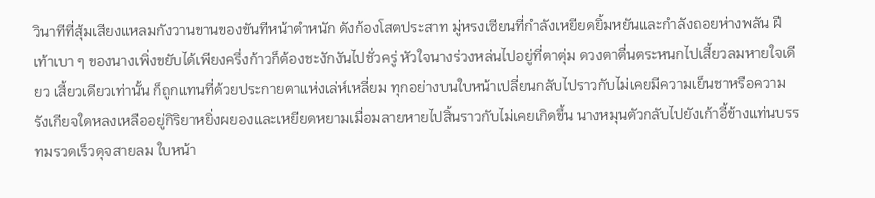วินาทีที่สุ้มเสียงแหลมกังวานขานของขันทีหน้าตำหนัก ดังก้องโสตประสาท มู่หรงเซียนที่กำลังเหยียดยิ้มหยันและกำลังถอยห่างพลัน ฝีเท้าเบา ๆ ของนางเพิ่งขยับได้เพียงครึ่งก้าวก็ต้องชะงักงันไปชั่วครู่ หัวใจนางร่วงหล่นไปอยู่ที่ตาตุ่ม ดวงตาตื่นตระหนกไปเสี้ยวลมหายใจเดียว เสี้ยวเดียวเท่านั้น ก็ถูกแทนที่ด้วยประกายตาแห่งเล่ห์เหลี่ยม ทุกอย่างบนใบหน้าเปลี่ยนกลับไปราวกับไม่เคยมีความเย็นชาหรือความรังเกียจใดหลงเหลืออยู่กิริยาหยิ่งผยองและเหยียดหยามเมื่อมลายหายไปสิ้นราวกับไม่เคยเกิดขึ้น นางหมุนตัวกลับไปยังเก้าอี้ข้างแท่นบรรทมรวดเร็วดุจสายลม ใบหน้า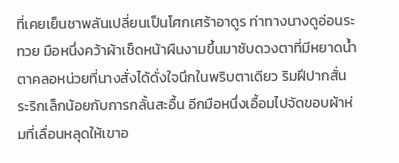ที่เคยเย็นชาพลันเปลี่ยนเป็นโศกเศร้าอาดูร ท่าทางนางดูอ่อนระทวย มือหนึ่งคว้าผ้าเช็ดหน้าผืนงามขึ้นมาซับดวงตาที่มีหยาดน้ำตาคลอหน่วยที่นางสั่งได้ดั่งใจนึกในพริบตาเดียว ริมฝีปากสั่นระริกเล็กน้อยกับการกลั้นสะอื้น อีกมือหนึ่งเอื้อมไปจัดขอบผ้าห่มที่เลื่อนหลุดให้เขาอ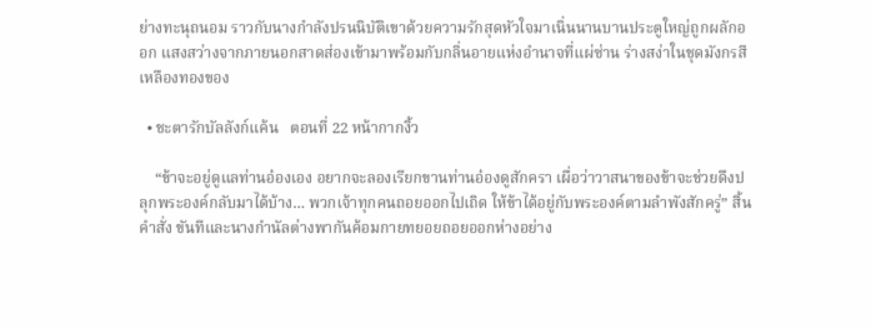ย่างทะนุถนอม ราวกับนางกำลังปรนนิบัติเขาด้วยความรักสุดหัวใจมาเนิ่นนานบานประตูใหญ่ถูกผลักออก แสงสว่างจากภายนอกสาดส่องเข้ามาพร้อมกับกลิ่นอายแห่งอำนาจที่แผ่ซ่าน ร่างสง่าในชุดมังกรสีเหลืองทองของ

  • ชะตารักบัลลังก์แค้น   ตอนที่ 22 หน้ากากงิ้ว

    “ข้าจะอยู่ดูแลท่านอ๋องเอง อยากจะลองเรียกขานท่านอ๋องดูสักครา เผื่อว่าวาสนาของข้าจะช่วยดึงปลุกพระองค์กลับมาได้บ้าง... พวกเจ้าทุกคนถอยออกไปเถิด ให้ข้าได้อยู่กับพระองค์ตามลำพังสักครู่” สิ้นคำสั่ง ขันทีและนางกำนัลต่างพากันค้อมกายทยอยถอยออกห่างอย่าง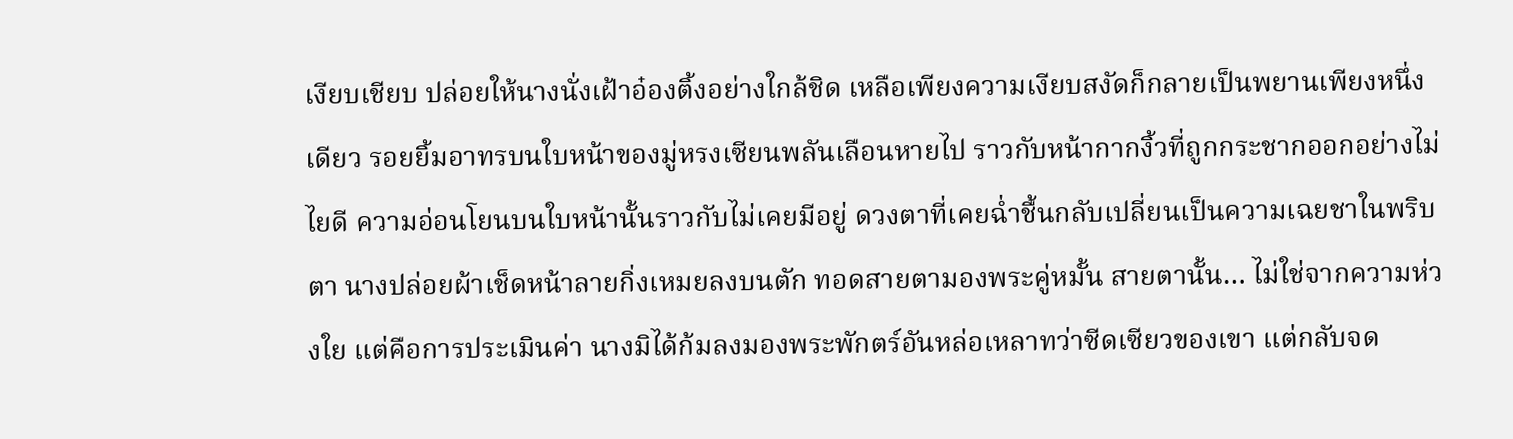เงียบเชียบ ปล่อยให้นางนั่งเฝ้าอ๋องติ้งอย่างใกล้ชิด เหลือเพียงความเงียบสงัดก็กลายเป็นพยานเพียงหนึ่งเดียว รอยยิ้มอาทรบนใบหน้าของมู่หรงเซียนพลันเลือนหายไป ราวกับหน้ากากงิ้วที่ถูกกระชากออกอย่างไม่ไยดี ความอ่อนโยนบนใบหน้านั้นราวกับไม่เคยมีอยู่ ดวงตาที่เคยฉ่ำชื้นกลับเปลี่ยนเป็นความเฉยชาในพริบตา นางปล่อยผ้าเช็ดหน้าลายกิ่งเหมยลงบนตัก ทอดสายตามองพระคู่หมั้น สายตานั้น… ไม่ใช่จากความห่วงใย แต่คือการประเมินค่า นางมิได้ก้มลงมองพระพักตร์อันหล่อเหลาทว่าซีดเซียวของเขา แต่กลับจด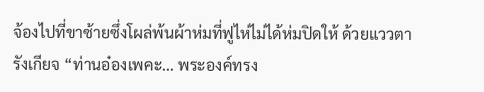จ้องไปที่ขาซ้ายซึ่งโผล่พ้นผ้าห่มที่ฟูไห่ไม่ได้ห่มปิดให้ ด้วยแววตารังเกียจ “ท่านอ๋องเพคะ... พระองค์ทรง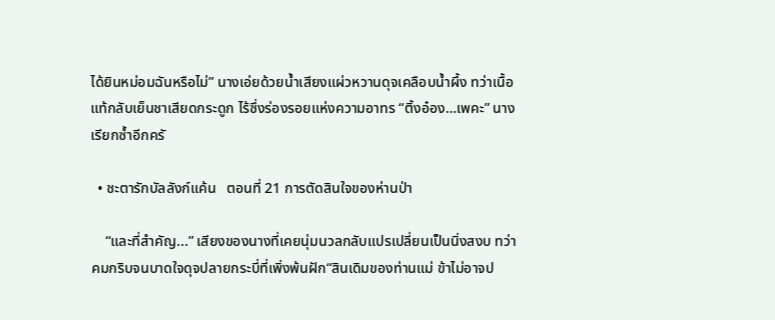ได้ยินหม่อมฉันหรือไม่” นางเอ่ยด้วยน้ำเสียงแผ่วหวานดุจเคลือบน้ำผึ้ง ทว่าเนื้อแท้กลับเย็นชาเสียดกระดูก ไร้ซึ่งร่องรอยแห่งความอาทร “ติ้งอ๋อง…เพคะ” นางเรียกซ้ำอีกครั

  • ชะตารักบัลลังก์แค้น   ตอนที่ 21 การตัดสินใจของห่านป่า

    “และที่สำคัญ...” เสียงของนางที่เคยนุ่มนวลกลับแปรเปลี่ยนเป็นนิ่งสงบ ทว่าคมกริบจนบาดใจดุจปลายกระบี่ที่เพิ่งพ้นฝัก“สินเดิมของท่านแม่ ข้าไม่อาจป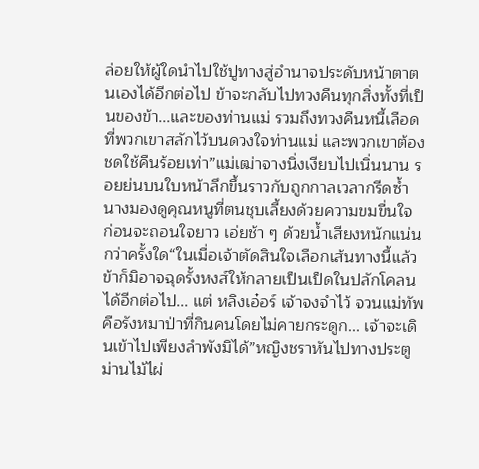ล่อยให้ผู้ใดนำไปใช้ปูทางสู่อำนาจประดับหน้าตาตนเองได้อีกต่อไป ข้าจะกลับไปทวงคืนทุกสิ่งทั้งที่เป็นของข้า...และของท่านแม่ รวมถึงทวงคืนหนี้เลือดที่พวกเขาสลักไว้บนดวงใจท่านแม่ และพวกเขาต้องชดใช้คืนร้อยเท่า”แม่เฒ่าจางนิ่งเงียบไปเนิ่นนาน รอยย่นบนใบหน้าลึกขึ้นราวกับถูกกาลเวลากรีดซ้ำนางมองดูคุณหนูที่ตนชุบเลี้ยงด้วยความขมขื่นใจ ก่อนจะถอนใจยาว เอ่ยช้า ๆ ด้วยน้ำเสียงหนักแน่นกว่าครั้งใด“ในเมื่อเจ้าตัดสินใจเลือกเส้นทางนี้แล้ว ข้าก็มิอาจฉุดรั้งหงส์ให้กลายเป็นเป็ดในปลักโคลนได้อีกต่อไป... แต่ หลิงเอ๋อร์ เจ้าจงจำไว้ จวนแม่ทัพคือรังหมาป่าที่กินคนโดยไม่คายกระดูก... เจ้าจะเดินเข้าไปเพียงลำพังมิได้”หญิงชราหันไปทางประตูม่านไม้ไผ่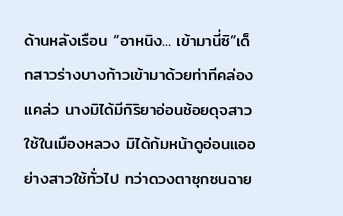ด้านหลังเรือน “อาหนิง... เข้ามานี่ซิ”เด็กสาวร่างบางก้าวเข้ามาด้วยท่าทีคล่องแคล่ว นางมิได้มีกิริยาอ่อนช้อยดุจสาวใช้ในเมืองหลวง มิได้ก้มหน้าดูอ่อนแออย่างสาวใช้ทั่วไป ทว่าดวงตาซุกซนฉาย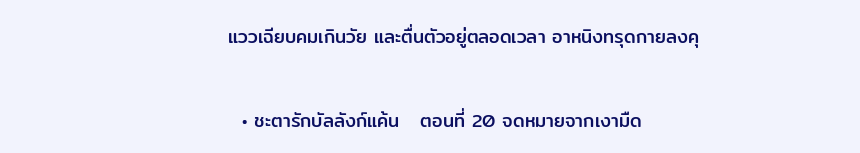แววเฉียบคมเกินวัย และตื่นตัวอยู่ตลอดเวลา อาหนิงทรุดกายลงคุ

  • ชะตารักบัลลังก์แค้น   ตอนที่ 20 จดหมายจากเงามืด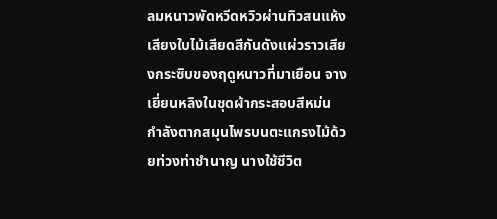ลมหนาวพัดหวีดหวิวผ่านทิวสนแห้ง เสียงใบไม้เสียดสีกันดังแผ่วราวเสียงกระซิบของฤดูหนาวที่มาเยือน จางเยี่ยนหลิงในชุดผ้ากระสอบสีหม่น กำลังตากสมุนไพรบนตะแกรงไม้ด้วยท่วงท่าชำนาญ นางใช้ชีวิต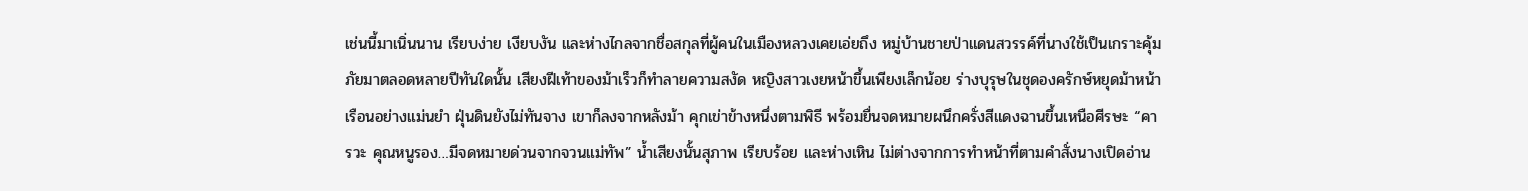เช่นนี้มาเนิ่นนาน เรียบง่าย เงียบงัน และห่างไกลจากชื่อสกุลที่ผู้คนในเมืองหลวงเคยเอ่ยถึง หมู่บ้านชายป่าแดนสวรรค์ที่นางใช้เป็นเกราะคุ้มภัยมาตลอดหลายปีทันใดนั้น เสียงฝีเท้าของม้าเร็วก็ทำลายความสงัด หญิงสาวเงยหน้าขึ้นเพียงเล็กน้อย ร่างบุรุษในชุดองครักษ์หยุดม้าหน้าเรือนอย่างแม่นยำ ฝุ่นดินยังไม่ทันจาง เขาก็ลงจากหลังม้า คุกเข่าข้างหนึ่งตามพิธี พร้อมยื่นจดหมายผนึกครั่งสีแดงฉานขึ้นเหนือศีรษะ “คารวะ คุณหนูรอง…มีจดหมายด่วนจากจวนแม่ทัพ” น้ำเสียงนั้นสุภาพ เรียบร้อย และห่างเหิน ไม่ต่างจากการทำหน้าที่ตามคำสั่งนางเปิดอ่าน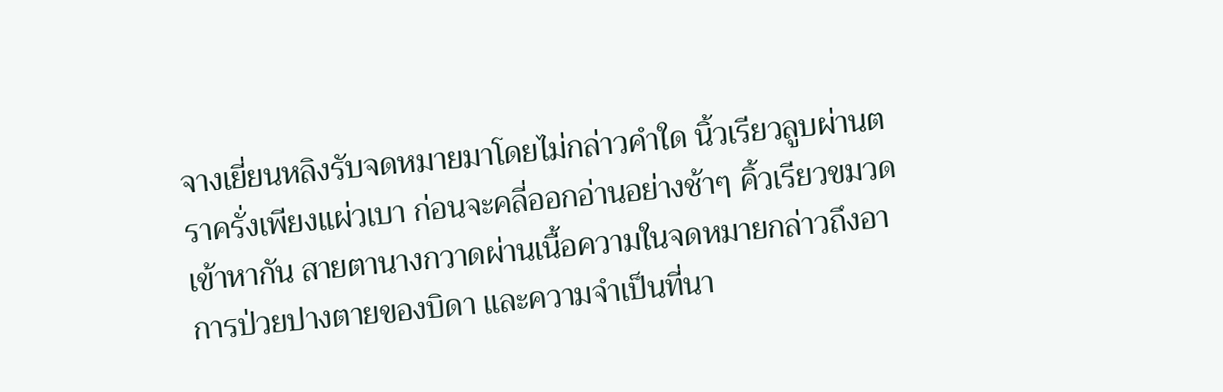จางเยี่ยนหลิงรับจดหมายมาโดยไม่กล่าวคำใด นิ้วเรียวลูบผ่านตราครั่งเพียงแผ่วเบา ก่อนจะคลี่ออกอ่านอย่างช้าๆ คิ้วเรียวขมวดเข้าหากัน สายตานางกวาดผ่านเนื้อความในจดหมายกล่าวถึงอาการป่วยปางตายของบิดา และความจำเป็นที่นา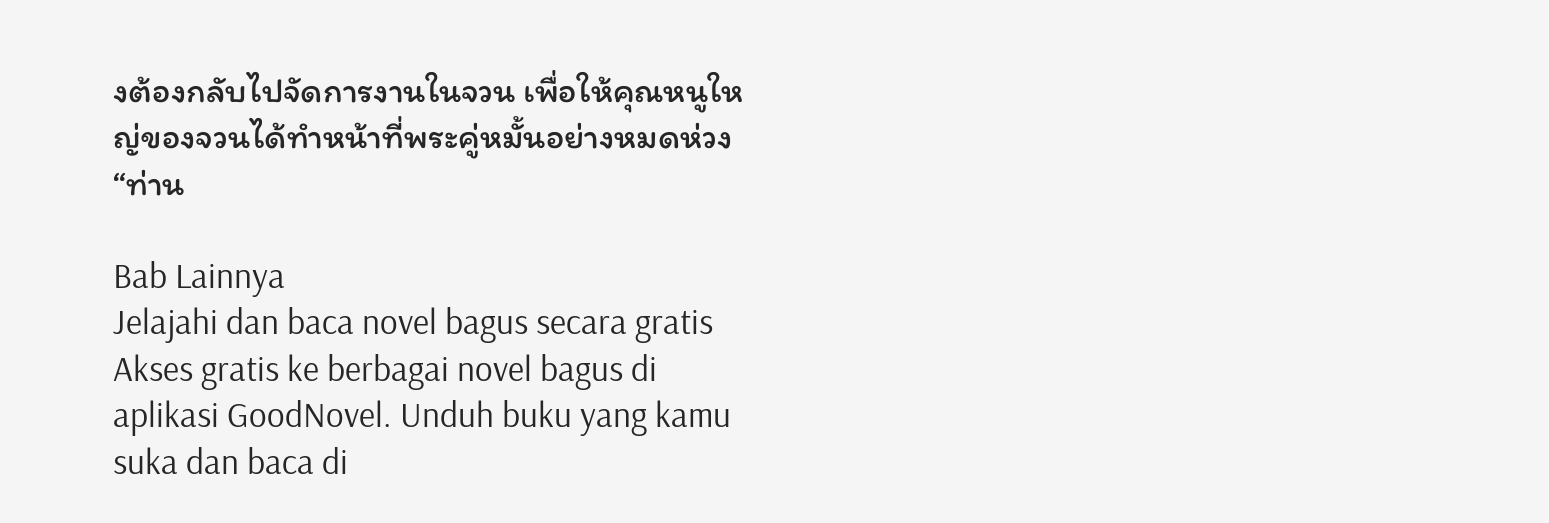งต้องกลับไปจัดการงานในจวน เพื่อให้คุณหนูใหญ่ของจวนได้ทำหน้าที่พระคู่หมั้นอย่างหมดห่วง“ท่าน

Bab Lainnya
Jelajahi dan baca novel bagus secara gratis
Akses gratis ke berbagai novel bagus di aplikasi GoodNovel. Unduh buku yang kamu suka dan baca di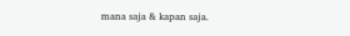mana saja & kapan saja.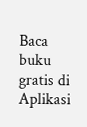Baca buku gratis di Aplikasi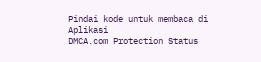Pindai kode untuk membaca di Aplikasi
DMCA.com Protection Status